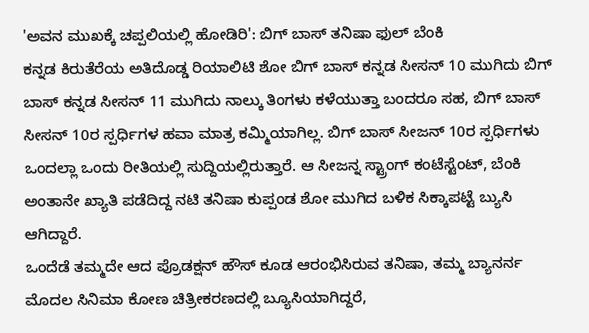'ಅವನ ಮುಖಕ್ಕೆ ಚಪ್ಪಲಿಯಲ್ಲಿ ಹೋಡಿರಿ': ಬಿಗ್ ಬಾಸ್ ತನಿಷಾ ಫುಲ್ ಬೆಂಕಿ
ಕನ್ನಡ ಕಿರುತೆರೆಯ ಅತಿದೊಡ್ಡ ರಿಯಾಲಿಟಿ ಶೋ ಬಿಗ್ ಬಾಸ್ ಕನ್ನಡ ಸೀಸನ್ 10 ಮುಗಿದು ಬಿಗ್ ಬಾಸ್ ಕನ್ನಡ ಸೀಸನ್ 11 ಮುಗಿದು ನಾಲ್ಕು ತಿಂಗಳು ಕಳೆಯುತ್ತಾ ಬಂದರೂ ಸಹ, ಬಿಗ್ ಬಾಸ್ ಸೀಸನ್ 10ರ ಸ್ಪರ್ಧಿಗಳ ಹವಾ ಮಾತ್ರ ಕಮ್ಮಿಯಾಗಿಲ್ಲ. ಬಿಗ್ ಬಾಸ್ ಸೀಜನ್ 10ರ ಸ್ಪರ್ಧಿಗಳು ಒಂದಲ್ಲಾ ಒಂದು ರೀತಿಯಲ್ಲಿ ಸುದ್ದಿಯಲ್ಲಿರುತ್ತಾರೆ. ಆ ಸೀಜನ್ನ ಸ್ಟ್ರಾಂಗ್ ಕಂಟೆಸ್ಟೆಂಟ್, ಬೆಂಕಿ ಅಂತಾನೇ ಖ್ಯಾತಿ ಪಡೆದಿದ್ದ ನಟಿ ತನಿಷಾ ಕುಪ್ಪಂಡ ಶೋ ಮುಗಿದ ಬಳಿಕ ಸಿಕ್ಕಾಪಟ್ಟೆ ಬ್ಯುಸಿ ಆಗಿದ್ದಾರೆ.
ಒಂದೆಡೆ ತಮ್ಮದೇ ಆದ ಪ್ರೊಡಕ್ಷನ್ ಹೌಸ್ ಕೂಡ ಆರಂಭಿಸಿರುವ ತನಿಷಾ, ತಮ್ಮ ಬ್ಯಾನರ್ನ ಮೊದಲ ಸಿನಿಮಾ ಕೋಣ ಚಿತ್ರೀಕರಣದಲ್ಲಿ ಬ್ಯೂಸಿಯಾಗಿದ್ದರೆ,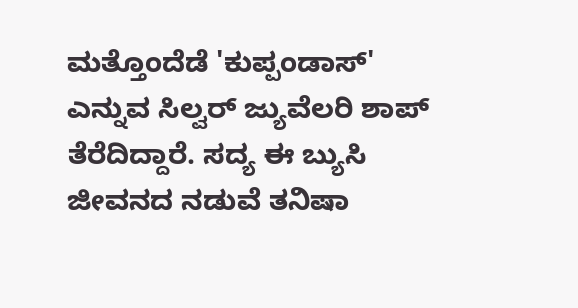ಮತ್ತೊಂದೆಡೆ 'ಕುಪ್ಪಂಡಾಸ್' ಎನ್ನುವ ಸಿಲ್ವರ್ ಜ್ಯುವೆಲರಿ ಶಾಪ್ ತೆರೆದಿದ್ದಾರೆ. ಸದ್ಯ ಈ ಬ್ಯುಸಿ ಜೀವನದ ನಡುವೆ ತನಿಷಾ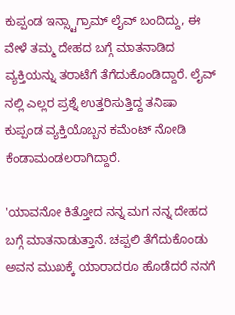ಕುಪ್ಪಂಡ ಇನ್ಸ್ಟಾಗ್ರಾಮ್ ಲೈವ್ ಬಂದಿದ್ದು, ಈ ವೇಳೆ ತಮ್ಮ ದೇಹದ ಬಗ್ಗೆ ಮಾತನಾಡಿದ ವ್ಯಕ್ತಿಯನ್ನು ತರಾಟೆಗೆ ತೆಗೆದುಕೊಂಡಿದ್ದಾರೆ. ಲೈವ್ ನಲ್ಲಿ ಎಲ್ಲರ ಪ್ರಶ್ನೆ ಉತ್ತರಿಸುತ್ತಿದ್ದ ತನಿಷಾ ಕುಪ್ಪಂಡ ವ್ಯಕ್ತಿಯೊಬ್ಬನ ಕಮೆಂಟ್ ನೋಡಿ ಕೆಂಡಾಮಂಡಲರಾಗಿದ್ದಾರೆ.

'ಯಾವನೋ ಕಿತ್ತೋದ ನನ್ನ ಮಗ ನನ್ನ ದೇಹದ ಬಗ್ಗೆ ಮಾತನಾಡುತ್ತಾನೆ. ಚಪ್ಪಲಿ ತೆಗೆದುಕೊಂಡು ಅವನ ಮುಖಕ್ಕೆ ಯಾರಾದರೂ ಹೊಡೆದರೆ ನನಗೆ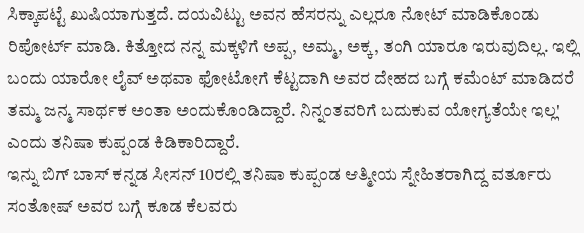ಸಿಕ್ಕಾಪಟ್ಟೆ ಖುಷಿಯಾಗುತ್ತದೆ. ದಯವಿಟ್ಟು ಅವನ ಹೆಸರನ್ನು ಎಲ್ಲರೂ ನೋಟ್ ಮಾಡಿಕೊಂಡು ರಿಪೋರ್ಟ್ ಮಾಡಿ. ಕಿತ್ತೋದ ನನ್ನ ಮಕ್ಕಳಿಗೆ ಅಪ್ಪ, ಅಮ್ಮ, ಅಕ್ಕ, ತಂಗಿ ಯಾರೂ ಇರುವುದಿಲ್ಲ. ಇಲ್ಲಿ ಬಂದು ಯಾರೋ ಲೈವ್ ಅಥವಾ ಫೋಟೋಗೆ ಕೆಟ್ಟದಾಗಿ ಅವರ ದೇಹದ ಬಗ್ಗೆ ಕಮೆಂಟ್ ಮಾಡಿದರೆ ತಮ್ಮ ಜನ್ಮ ಸಾರ್ಥಕ ಅಂತಾ ಅಂದುಕೊಂಡಿದ್ದಾರೆ. ನಿನ್ನಂತವರಿಗೆ ಬದುಕುವ ಯೋಗ್ಯತೆಯೇ ಇಲ್ಲ' ಎಂದು ತನಿಷಾ ಕುಪ್ಪಂಡ ಕಿಡಿಕಾರಿದ್ದಾರೆ.
ಇನ್ನು ಬಿಗ್ ಬಾಸ್ ಕನ್ನಡ ಸೀಸನ್ 10ರಲ್ಲಿ ತನಿಷಾ ಕುಪ್ಪಂಡ ಆತ್ಮೀಯ ಸ್ನೇಹಿತರಾಗಿದ್ದ ವರ್ತೂರು ಸಂತೋಷ್ ಅವರ ಬಗ್ಗೆ ಕೂಡ ಕೆಲವರು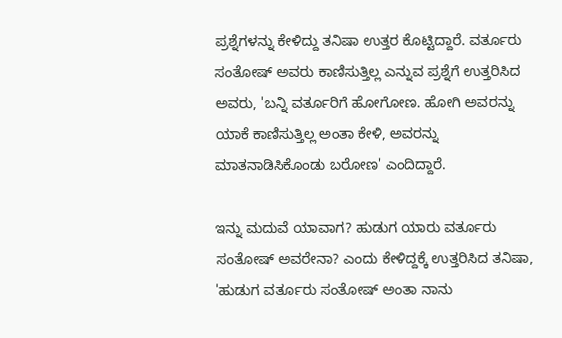ಪ್ರಶ್ನೆಗಳನ್ನು ಕೇಳಿದ್ದು ತನಿಷಾ ಉತ್ತರ ಕೊಟ್ಟಿದ್ದಾರೆ. ವರ್ತೂರು ಸಂತೋಷ್ ಅವರು ಕಾಣಿಸುತ್ತಿಲ್ಲ ಎನ್ನುವ ಪ್ರಶ್ನೆಗೆ ಉತ್ತರಿಸಿದ ಅವರು, 'ಬನ್ನಿ ವರ್ತೂರಿಗೆ ಹೋಗೋಣ. ಹೋಗಿ ಅವರನ್ನು ಯಾಕೆ ಕಾಣಿಸುತ್ತಿಲ್ಲ ಅಂತಾ ಕೇಳಿ, ಅವರನ್ನು ಮಾತನಾಡಿಸಿಕೊಂಡು ಬರೋಣ' ಎಂದಿದ್ದಾರೆ.

ಇನ್ನು ಮದುವೆ ಯಾವಾಗ? ಹುಡುಗ ಯಾರು ವರ್ತೂರು ಸಂತೋಷ್ ಅವರೇನಾ? ಎಂದು ಕೇಳಿದ್ದಕ್ಕೆ ಉತ್ತರಿಸಿದ ತನಿಷಾ, 'ಹುಡುಗ ವರ್ತೂರು ಸಂತೋಷ್ ಅಂತಾ ನಾನು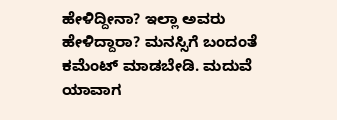ಹೇಳಿದ್ದೀನಾ? ಇಲ್ಲಾ ಅವರು ಹೇಳಿದ್ದಾರಾ? ಮನಸ್ಸಿಗೆ ಬಂದಂತೆ ಕಮೆಂಟ್ ಮಾಡಬೇಡಿ. ಮದುವೆ ಯಾವಾಗ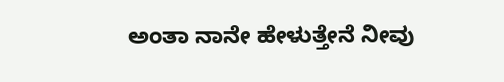ಅಂತಾ ನಾನೇ ಹೇಳುತ್ತೇನೆ ನೀವು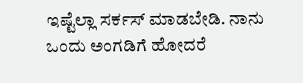ಇಷ್ಟೆಲ್ಲಾ ಸರ್ಕಸ್ ಮಾಡಬೇಡಿ. ನಾನು ಒಂದು ಅಂಗಡಿಗೆ ಹೋದರೆ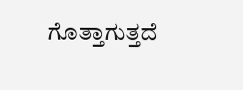ಗೊತ್ತಾಗುತ್ತದೆ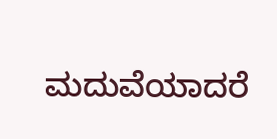ಮದುವೆಯಾದರೆ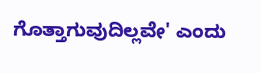ಗೊತ್ತಾಗುವುದಿಲ್ಲವೇ' ಎಂದು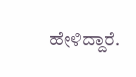ಹೇಳಿದ್ದಾರೆ.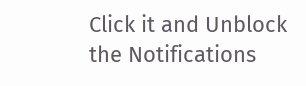Click it and Unblock the Notifications